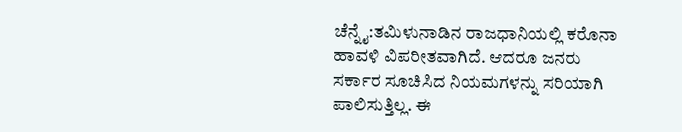ಚೆನ್ನೈ:ತಮಿಳುನಾಡಿನ ರಾಜಧಾನಿಯಲ್ಲಿ ಕರೊನಾ ಹಾವಳಿ ವಿಪರೀತವಾಗಿದೆ. ಆದರೂ ಜನರು ಸರ್ಕಾರ ಸೂಚಿಸಿದ ನಿಯಮಗಳನ್ನು ಸರಿಯಾಗಿ ಪಾಲಿಸುತ್ತಿಲ್ಲ. ಈ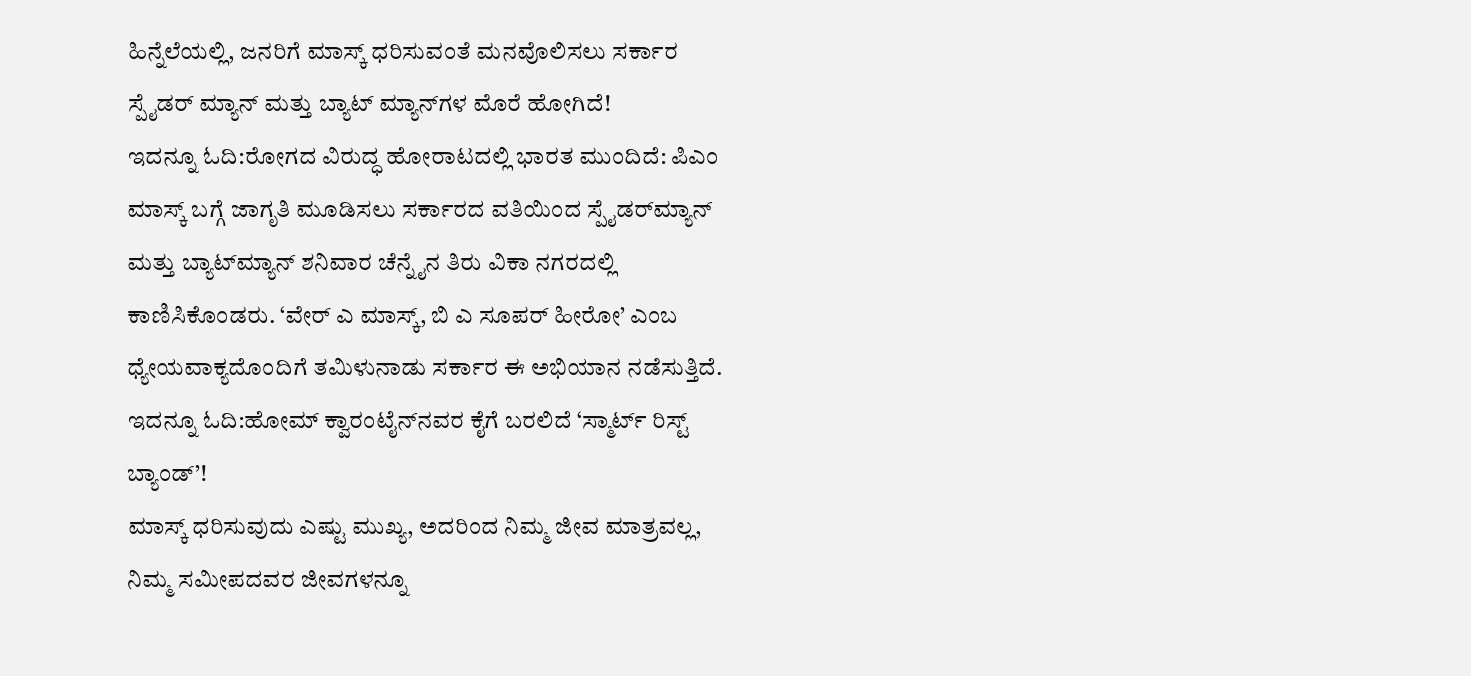ಹಿನ್ನೆಲೆಯಲ್ಲಿ, ಜನರಿಗೆ ಮಾಸ್ಕ್ ಧರಿಸುವಂತೆ ಮನವೊಲಿಸಲು ಸರ್ಕಾರ ಸ್ಪೈಡರ್ ಮ್ಯಾನ್ ಮತ್ತು ಬ್ಯಾಟ್ ಮ್ಯಾನ್‌ಗಳ ಮೊರೆ ಹೋಗಿದೆ!
ಇದನ್ನೂ ಓದಿ:ರೋಗದ ವಿರುದ್ಧ ಹೋರಾಟದಲ್ಲಿ ಭಾರತ ಮುಂದಿದೆ: ಪಿಎಂ
ಮಾಸ್ಕ್ ಬಗ್ಗೆ ಜಾಗೃತಿ ಮೂಡಿಸಲು ಸರ್ಕಾರದ ವತಿಯಿಂದ ಸ್ಪೈಡರ್‌ಮ್ಯಾನ್ ಮತ್ತು ಬ್ಯಾಟ್‌ಮ್ಯಾನ್ ಶನಿವಾರ ಚೆನ್ನೈನ ತಿರು ವಿಕಾ ನಗರದಲ್ಲಿ ಕಾಣಿಸಿಕೊಂಡರು. ‘ವೇರ್ ಎ ಮಾಸ್ಕ್, ಬಿ ಎ ಸೂಪರ್ ಹೀರೋ’ ಎಂಬ ಧ್ಯೇಯವಾಕ್ಯದೊಂದಿಗೆ ತಮಿಳುನಾಡು ಸರ್ಕಾರ ಈ ಅಭಿಯಾನ ನಡೆಸುತ್ತಿದೆ.
ಇದನ್ನೂ ಓದಿ:ಹೋಮ್ ಕ್ವಾರಂಟೈನ್‌ನವರ ಕೈಗೆ ಬರಲಿದೆ ‘ಸ್ಮಾರ್ಟ್ ರಿಸ್ಟ್ ಬ್ಯಾಂಡ್’!
ಮಾಸ್ಕ್ ಧರಿಸುವುದು ಎಷ್ಟು ಮುಖ್ಯ, ಅದರಿಂದ ನಿಮ್ಮ ಜೀವ ಮಾತ್ರವಲ್ಲ, ನಿಮ್ಮ ಸಮೀಪದವರ ಜೀವಗಳನ್ನೂ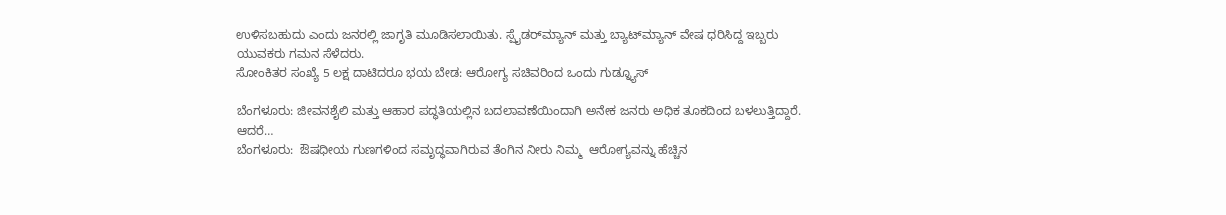ಉಳಿಸಬಹುದು ಎಂದು ಜನರಲ್ಲಿ ಜಾಗೃತಿ ಮೂಡಿಸಲಾಯಿತು. ಸ್ಪೈಡರ್‌ಮ್ಯಾನ್ ಮತ್ತು ಬ್ಯಾಟ್‌ಮ್ಯಾನ್ ವೇಷ ಧರಿಸಿದ್ದ ಇಬ್ಬರು ಯುವಕರು ಗಮನ ಸೆಳೆದರು.
ಸೋಂಕಿತರ ಸಂಖ್ಯೆ 5 ಲಕ್ಷ ದಾಟಿದರೂ ಭಯ ಬೇಡ: ಆರೋಗ್ಯ ಸಚಿವರಿಂದ ಒಂದು ಗುಡ್ನ್ಯೂಸ್

ಬೆಂಗಳೂರು: ಜೀವನಶೈಲಿ ಮತ್ತು ಆಹಾರ ಪದ್ಧತಿಯಲ್ಲಿನ ಬದಲಾವಣೆಯಿಂದಾಗಿ ಅನೇಕ ಜನರು ಅಧಿಕ ತೂಕದಿಂದ ಬಳಲುತ್ತಿದ್ದಾರೆ. ಆದರೆ…
ಬೆಂಗಳೂರು:  ಔಷಧೀಯ ಗುಣಗಳಿಂದ ಸಮೃದ್ಧವಾಗಿರುವ ತೆಂಗಿನ ನೀರು ನಿಮ್ಮ  ಆರೋಗ್ಯವನ್ನು ಹೆಚ್ಚಿನ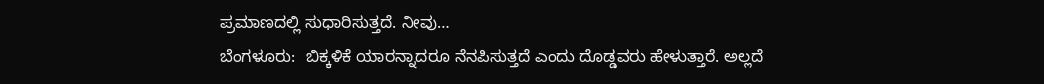ಪ್ರಮಾಣದಲ್ಲಿ ಸುಧಾರಿಸುತ್ತದೆ. ನೀವು…
ಬೆಂಗಳೂರು:  ಬಿಕ್ಕಳಿಕೆ ಯಾರನ್ನಾದರೂ ನೆನಪಿಸುತ್ತದೆ ಎಂದು ದೊಡ್ಡವರು ಹೇಳುತ್ತಾರೆ. ಅಲ್ಲದೆ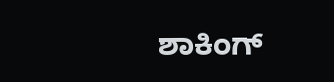ಶಾಕಿಂಗ್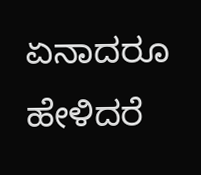ಏನಾದರೂ ಹೇಳಿದರೆ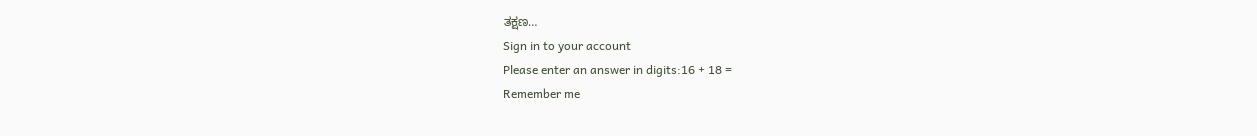ತಕ್ಷಣ…
Sign in to your account
Please enter an answer in digits:16 + 18 =
Remember me